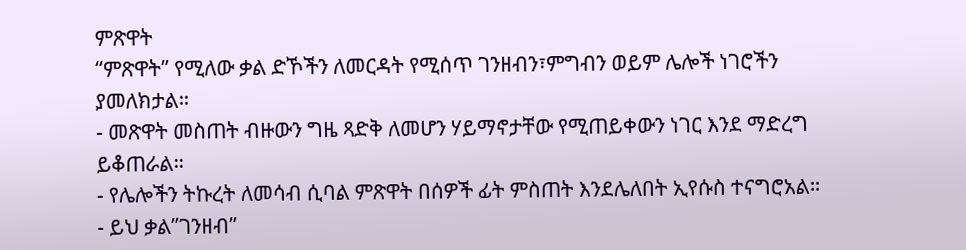ምጽዋት
“ምጽዋት” የሚለው ቃል ድኾችን ለመርዳት የሚሰጥ ገንዘብን፣ምግብን ወይም ሌሎች ነገሮችን ያመለክታል።
- መጽዋት መስጠት ብዙውን ግዜ ጻድቅ ለመሆን ሃይማኖታቸው የሚጠይቀውን ነገር እንደ ማድረግ ይቆጠራል።
- የሌሎችን ትኩረት ለመሳብ ሲባል ምጽዋት በሰዎች ፊት ምስጠት እንደሌለበት ኢየሱስ ተናግሮአል።
- ይህ ቃል”ገንዘብ”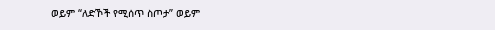ወይም “ለድኾች የሚሰጥ ስጦታ” ወይም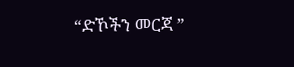“ድኾችን መርጃ ”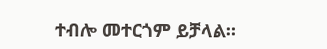ተብሎ መተርጎም ይቻላል።